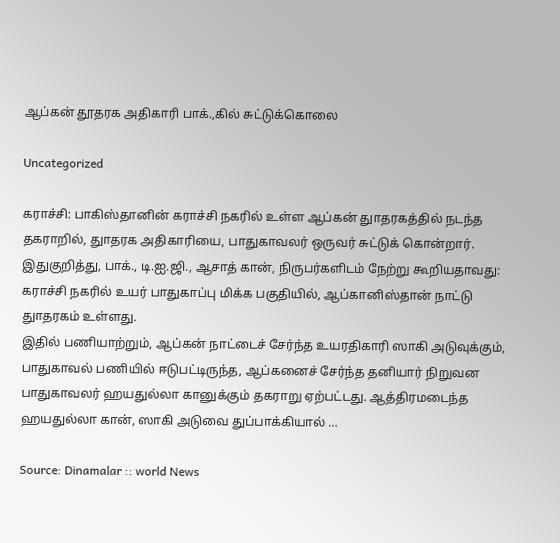ஆப்கன் தூதரக அதிகாரி பாக்.,கில் சுட்டுக்கொலை

Uncategorized

கராச்சி: பாகிஸ்தானின் கராச்சி நகரில் உள்ள ஆப்கன் துாதரகத்தில் நடந்த தகராறில், துாதரக அதிகாரியை, பாதுகாவலர் ஒருவர் சுட்டுக் கொன்றார்.
இதுகுறித்து, பாக்., டி.ஐ.ஜி., ஆசாத் கான், நிருபர்களிடம் நேற்று கூறியதாவது: கராச்சி நகரில் உயர் பாதுகாப்பு மிக்க பகுதியில், ஆப்கானிஸ்தான் நாட்டு துாதரகம் உள்ளது.
இதில் பணியாற்றும், ஆப்கன் நாட்டைச் சேர்ந்த உயரதிகாரி ஸாகி அடுவுக்கும், பாதுகாவல் பணியில் ஈடுபட்டிருந்த, ஆப்கனைச் சேர்ந்த தனியார் நிறுவன பாதுகாவலர் ஹயதுல்லா கானுக்கும் தகராறு ஏற்பட்டது. ஆத்திரமடைந்த ஹயதுல்லா கான், ஸாகி அடுவை துப்பாக்கியால் …

Source: Dinamalar :: world News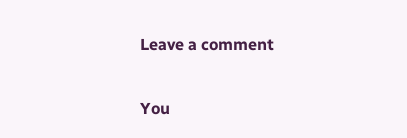Leave a comment

You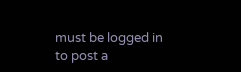must be logged in to post a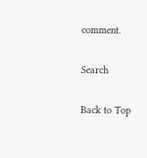comment.

Search

Back to Top